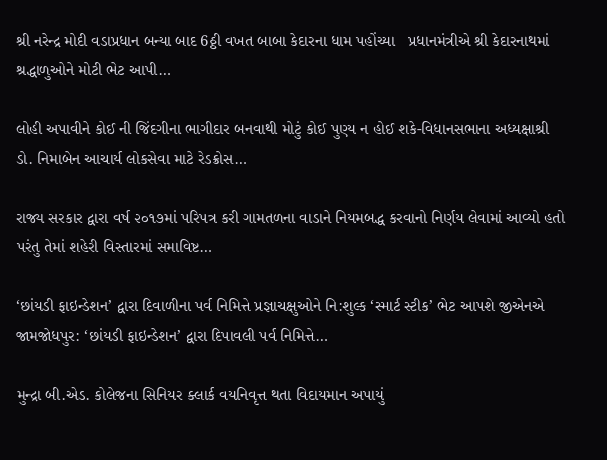શ્રી નરેન્દ્ર મોદી વડાપ્રધાન બન્યા બાદ 6ઠ્ઠી વખત બાબા કેદારના ધામ પહોંચ્યા   પ્રધાનમંત્રીએ શ્રી કેદારનાથમાં શ્રદ્ધાળુઓને મોટી ભેટ આપી…

લોહી અપાવીને કોઈ ની જિંદગીના ભાગીદાર બનવાથી મોટું કોઈ પુણ્ય ન હોઈ શકે-વિધાનસભાના અધ્યક્ષાશ્રી ડો. નિમાબેન આચાર્ય લોકસેવા માટે રેડક્રોસ…

રાજ્ય સરકાર દ્વારા વર્ષ ૨૦૧૭માં પરિપત્ર કરી ગામતળના વાડાને નિયમબદ્ધ કરવાનો નિર્ણય લેવામાં આવ્યો હતો પરંતુ તેમાં શહેરી વિસ્તારમાં સમાવિષ્ટ…

‘છાંયડી ફાઇન્ડેશન’ દ્વારા દિવાળીના પર્વ નિમિત્તે પ્રજ્ઞાચક્ષુઓને નિ:શુલ્ક ‘સ્માર્ટ સ્ટીક’ ભેટ આપશે જીએનએ જામજોધપુર: ‘છાંયડી ફાઇન્ડેશન’ દ્વારા દિપાવલી પર્વ નિમિત્તે…

મુન્દ્રા બી.એડ. કોલેજના સિનિયર ક્લાર્ક વયનિવૃત્ત થતા વિદાયમાન અપાયું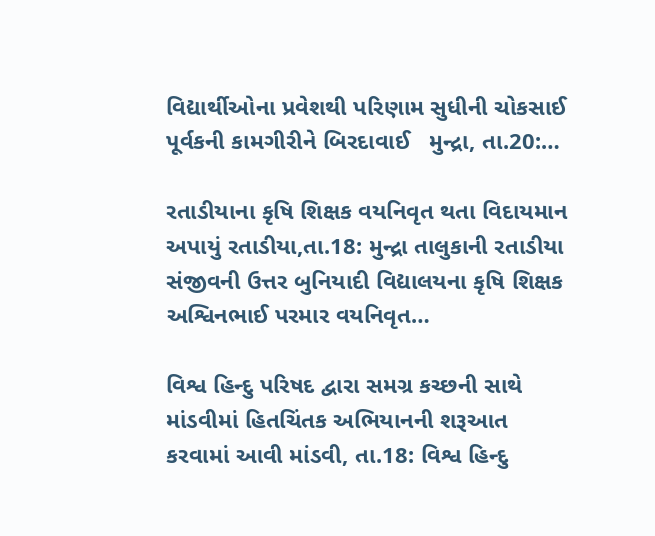વિદ્યાર્થીઓના પ્રવેશથી પરિણામ સુધીની ચોકસાઈ પૂર્વકની કામગીરીને બિરદાવાઈ   મુન્દ્રા, તા.20:…

રતાડીયાના કૃષિ શિક્ષક વયનિવૃત થતા વિદાયમાન અપાયું રતાડીયા,તા.18: મુન્દ્રા તાલુકાની રતાડીયા સંજીવની ઉત્તર બુનિયાદી વિદ્યાલયના કૃષિ શિક્ષક અશ્વિનભાઈ પરમાર વયનિવૃત…

વિશ્વ હિન્દુ પરિષદ દ્વારા સમગ્ર કચ્છની સાથે માંડવીમાં હિતચિંતક અભિયાનની શરૂઆત કરવામાં આવી માંડવી, તા.18: વિશ્વ હિન્દુ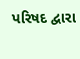પરિષદ દ્વારા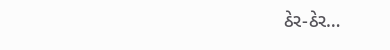ઠેર-ઠેર…